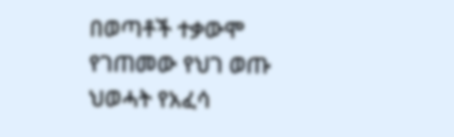በወጣቶች ተቃውሞ የገጠመው የህገ ወጡ ህወሓት የአፈሳ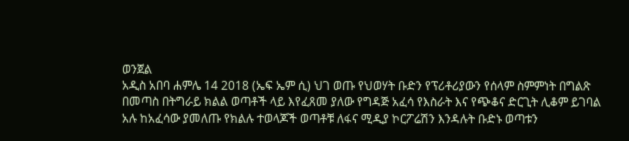ወንጀል
አዲስ አበባ ሐምሌ 14 2018 (ኤፍ ኤም ሲ) ህገ ወጡ የህወሃት ቡድን የፕሪቶሪያውን የሰላም ስምምነት በግልጽ በመጣስ በትግራይ ክልል ወጣቶች ላይ እየፈጸመ ያለው የግዳጅ አፈሳ የእስራት እና የጭቆና ድርጊት ሊቆም ይገባል አሉ ከአፈሳው ያመለጡ የክልሉ ተወላጆች ወጣቶቹ ለፋና ሚዲያ ኮርፖሬሽን እንዳሉት ቡድኑ ወጣቱን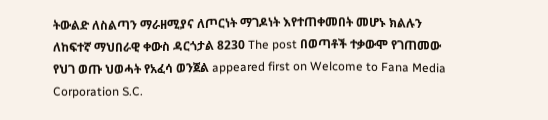ትውልድ ለስልጣን ማራዘሚያና ለጦርነት ማገዶነት እየተጠቀመበት መሆኑ ክልሉን ለከፍተኛ ማህበራዊ ቀውስ ዳርጎታል 8230 The post በወጣቶች ተቃውሞ የገጠመው የህገ ወጡ ህወሓት የአፈሳ ወንጀል appeared first on Welcome to Fana Media Corporation S.C.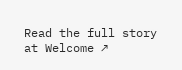Read the full story at Welcome ↗